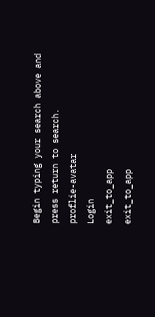Begin typing your search above and press return to search.
proflie-avatar
Login
exit_to_app
exit_to_app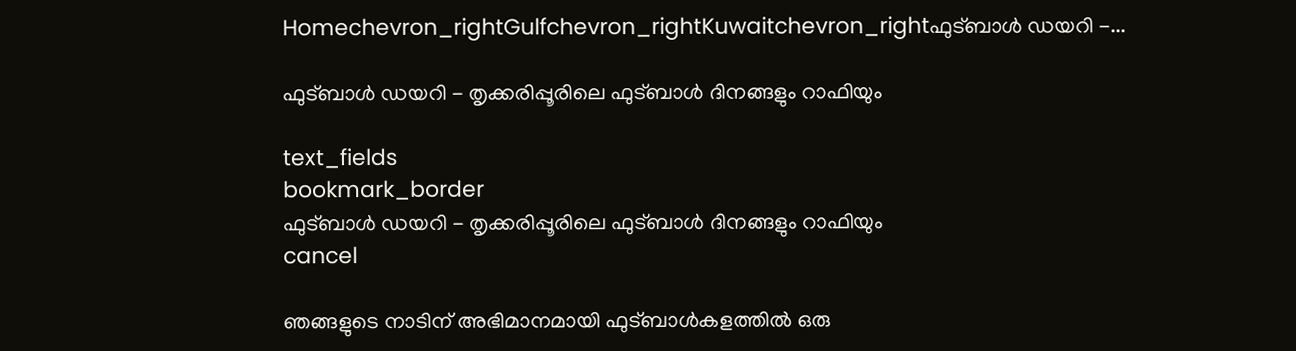Homechevron_rightGulfchevron_rightKuwaitchevron_rightഫുട്ബാൾ ഡയറി -...

ഫുട്ബാൾ ഡയറി - തൃക്കരിപ്പൂരിലെ ഫുട്ബാൾ ദിനങ്ങളും റാഫിയും

text_fields
bookmark_border
ഫുട്ബാൾ ഡയറി - തൃക്കരിപ്പൂരിലെ ഫുട്ബാൾ ദിനങ്ങളും റാഫിയും
cancel

ഞങ്ങളുടെ നാടിന് അഭിമാനമായി ഫുട്ബാൾകളത്തിൽ ഒരു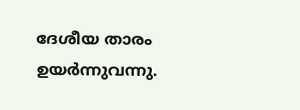ദേശീയ താരം ഉയർന്നുവന്നു.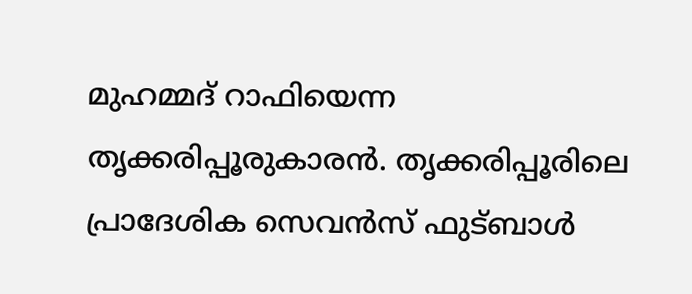മുഹമ്മദ് റാഫിയെന്ന തൃക്കരിപ്പൂരുകാരൻ. തൃക്കരിപ്പൂരിലെ പ്രാദേശിക സെവൻസ് ഫുട്ബാൾ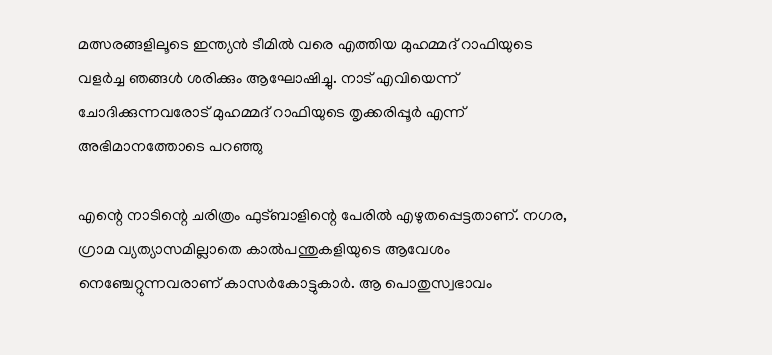മത്സരങ്ങളിലൂടെ ഇന്ത്യൻ ടീമിൽ വരെ എത്തിയ മുഹമ്മദ് റാഫിയുടെ വളർച്ച ഞങ്ങൾ ശരിക്കും ആഘോഷിച്ചു. നാട് എവിയെന്ന് ചോദിക്കുന്നവരോട് മുഹമ്മദ് റാഫിയുടെ തൃക്കരിപ്പൂർ എന്ന് അഭിമാനത്തോടെ പറഞ്ഞു

എന്റെ നാടിന്റെ ചരിത്രം ഫുട്ബാളിന്റെ പേരിൽ എഴുതപ്പെട്ടതാണ്. നഗര, ഗ്രാമ വ്യത്യാസമില്ലാതെ കാൽപന്തുകളിയുടെ ആവേശം നെഞ്ചേറ്റുന്നവരാണ് കാസർകോട്ടുകാർ. ആ പൊതുസ്വഭാവം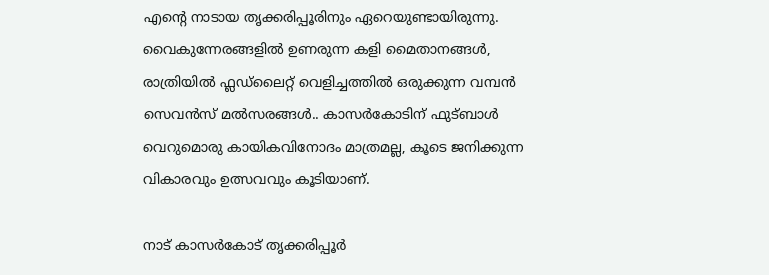എന്റെ നാടായ തൃക്കരിപ്പൂരിനും ഏറെയുണ്ടായിരുന്നു. വൈകുന്നേരങ്ങളിൽ ഉണരുന്ന കളി മൈതാനങ്ങൾ, രാത്രിയിൽ ഫ്ലഡ്‌ലൈറ്റ് വെളിച്ചത്തിൽ ഒരുക്കുന്ന വമ്പൻ സെവൻസ് മൽസരങ്ങൾ.. കാസർകോടിന് ഫുട്ബാൾ വെറുമൊരു കായികവിനോദം മാത്രമല്ല, കൂടെ ജനിക്കുന്ന വികാരവും ഉത്സവവും കൂടിയാണ്.

നാട് കാസർകോട് തൃക്കരിപ്പൂർ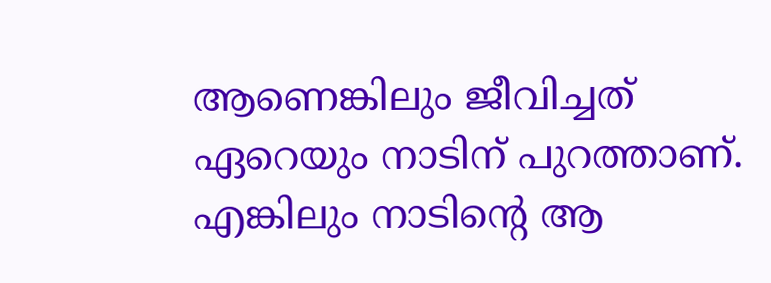ആണെങ്കിലും ജീവിച്ചത് ഏറെയും നാടിന് പുറത്താണ്. എങ്കിലും നാടിന്റെ ആ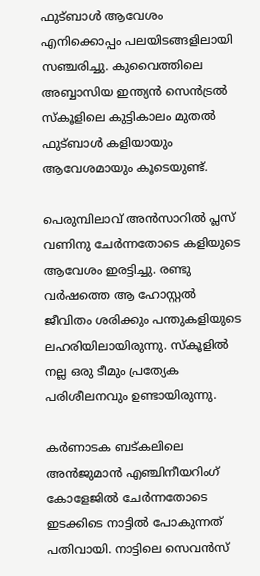ഫുട്ബാൾ ആവേശം എനിക്കൊപ്പം പലയിടങ്ങളിലായി സഞ്ചരിച്ചു. കുവൈത്തിലെ അബ്ബാസിയ ഇന്ത്യൻ സെൻട്രൽ സ്കൂളിലെ കുട്ടികാലം മുതൽ ഫുട്ബാൾ കളിയായും ആവേശമായും കൂടെയുണ്ട്.

പെരുമ്പിലാവ് അൻസാറിൽ പ്ലസ് വണിനു ചേർന്നതോടെ കളിയുടെ ആവേശം ഇരട്ടിച്ചു. രണ്ടു വർഷത്തെ ആ ഹോസ്റ്റൽ ജീവിതം ശരിക്കും പന്തുകളിയുടെ ലഹരിയിലായിരുന്നു. സ്കൂളിൽ നല്ല ഒരു ടീമും പ്രത്യേക പരിശീലനവും ഉണ്ടായിരുന്നു.

കർണാടക ബട്കലിലെ അൻജുമാൻ എഞ്ചിനീയറിംഗ് കോളേജിൽ ചേർന്നതോടെ ഇടക്കിടെ നാട്ടിൽ പോകുന്നത് പതിവായി. നാട്ടിലെ സെവൻസ്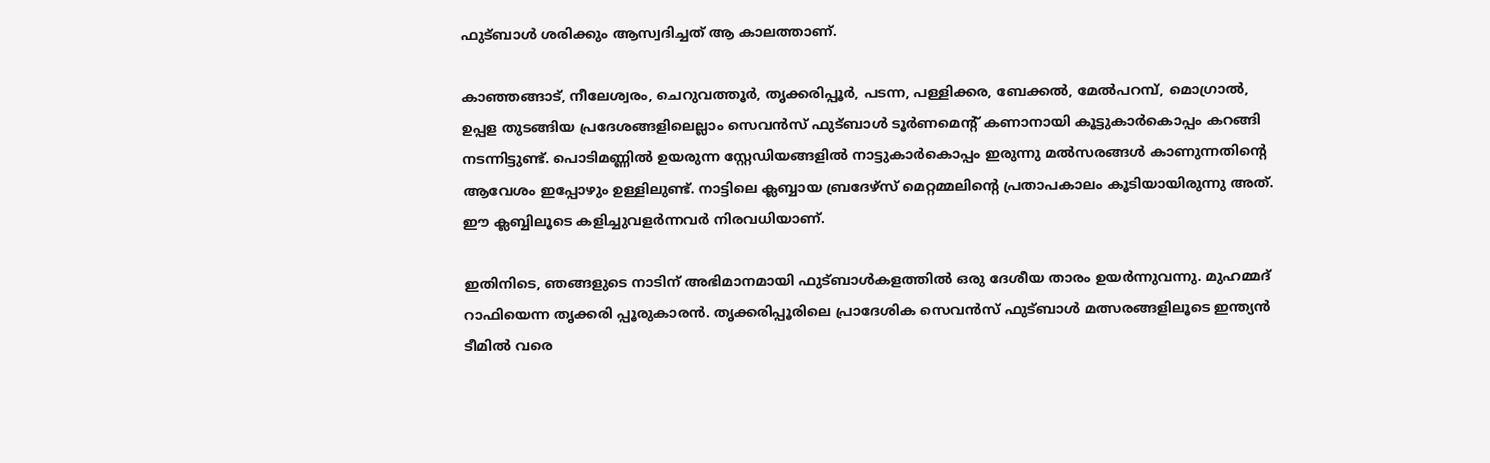ഫുട്ബാൾ ശരിക്കും ആസ്വദിച്ചത് ആ കാലത്താണ്.

കാഞ്ഞങ്ങാട്, നീലേശ്വരം, ചെറുവത്തൂർ, തൃക്കരിപ്പൂർ, പടന്ന, പള്ളിക്കര, ബേക്കൽ, മേൽപറമ്പ്, മൊഗ്രാൽ, ഉപ്പള തുടങ്ങിയ പ്രദേശങ്ങളിലെല്ലാം സെവൻസ് ഫുട്ബാൾ ടൂർണമെന്റ് കണാനായി കൂട്ടുകാർകൊപ്പം കറങ്ങി നടന്നിട്ടുണ്ട്. പൊടിമണ്ണിൽ ഉയരുന്ന സ്റ്റേഡിയങ്ങളിൽ നാട്ടുകാർകൊപ്പം ഇരുന്നു മൽസരങ്ങൾ കാണുന്നതിന്റെ ആവേശം ഇപ്പോഴും ഉള്ളിലുണ്ട്. നാട്ടിലെ ക്ലബ്ബായ ബ്രദേഴ്സ് മെറ്റമ്മലിന്റെ പ്രതാപകാലം കൂടിയായിരുന്നു അത്. ഈ ക്ലബ്ബിലൂടെ കളിച്ചുവളർന്നവർ നിരവധിയാണ്.

ഇതിനിടെ, ഞങ്ങളുടെ നാടിന് അഭിമാനമായി ഫുട്ബാൾകളത്തിൽ ഒരു ദേശീയ താരം ഉയർന്നുവന്നു. മുഹമ്മദ് റാഫിയെന്ന തൃക്കരി പ്പൂരുകാരൻ. തൃക്കരിപ്പൂരിലെ പ്രാദേശിക സെവൻസ് ഫുട്ബാൾ മത്സരങ്ങളിലൂടെ ഇന്ത്യൻ ടീമിൽ വരെ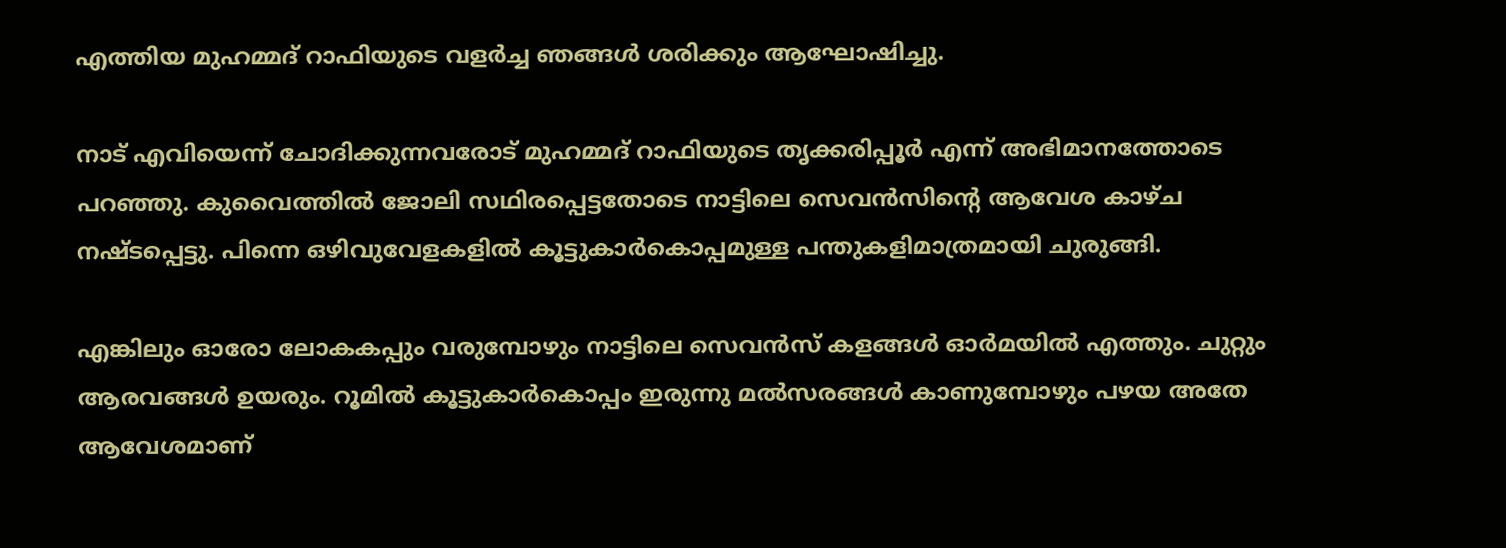എത്തിയ മുഹമ്മദ് റാഫിയുടെ വളർച്ച ഞങ്ങൾ ശരിക്കും ആഘോഷിച്ചു.

നാട് എവിയെന്ന് ചോദിക്കുന്നവരോട് മുഹമ്മദ് റാഫിയുടെ തൃക്കരിപ്പൂർ എന്ന് അഭിമാനത്തോടെ പറഞ്ഞു. കുവൈത്തിൽ ജോലി സഥിരപ്പെട്ടതോടെ നാട്ടിലെ സെവൻസിന്റെ ആവേശ കാഴ്ച നഷ്ടപ്പെട്ടു. പിന്നെ ഒഴിവുവേളകളിൽ കൂട്ടുകാർകൊപ്പമുള്ള പന്തുകളിമാത്രമായി ചുരുങ്ങി.

എങ്കിലും ഓരോ ലോകകപ്പും വരുമ്പോഴും നാട്ടിലെ സെവൻസ് കളങ്ങൾ ഓർമയിൽ എത്തും. ചുറ്റും ആരവങ്ങൾ ഉയരും. റൂമിൽ കൂട്ടുകാർകൊപ്പം ഇരുന്നു മൽസരങ്ങൾ കാണുമ്പോഴും പഴയ അതേ ആവേശമാണ്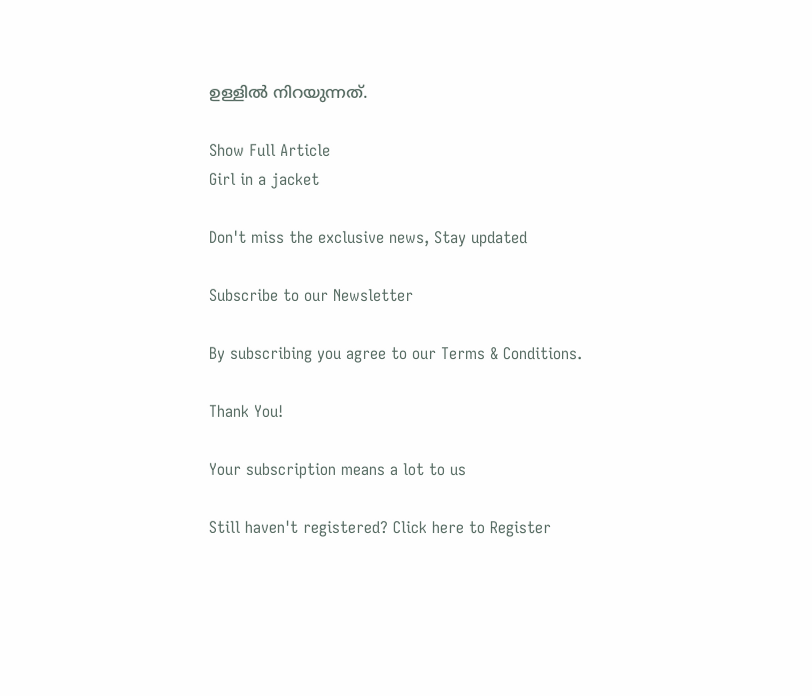ഉള്ളിൽ നിറയുന്നത്.

Show Full Article
Girl in a jacket

Don't miss the exclusive news, Stay updated

Subscribe to our Newsletter

By subscribing you agree to our Terms & Conditions.

Thank You!

Your subscription means a lot to us

Still haven't registered? Click here to Register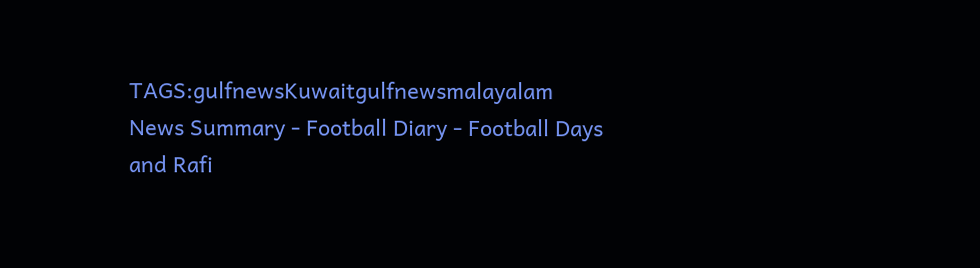TAGS:gulfnewsKuwaitgulfnewsmalayalam
News Summary - Football Diary - Football Days and Rafi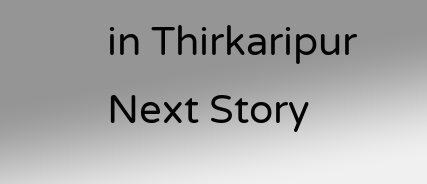in Thirkaripur
Next Story